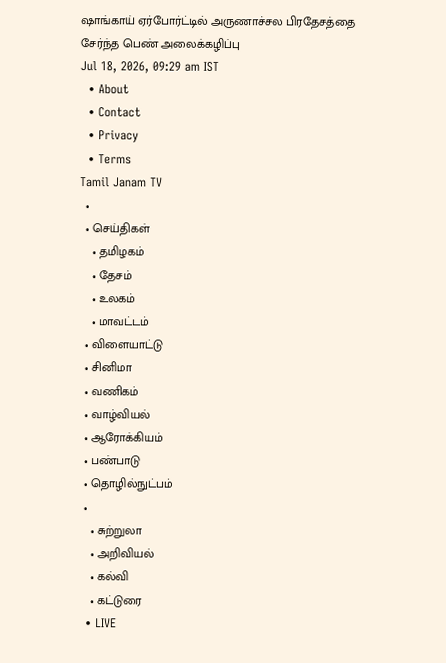ஷாங்காய் ஏர்போர்ட்டில் அருணாச்சல பிரதேசத்தை சேர்ந்த பெண் அலைக்கழிப்பு
Jul 18, 2026, 09:29 am IST
  • About
  • Contact
  • Privacy
  • Terms
Tamil Janam TV
  •
  • செய்திகள்
    • தமிழகம்
    • தேசம்
    • உலகம்
    • மாவட்டம்
  • விளையாட்டு
  • சினிமா
  • வணிகம்
  • வாழ்வியல்
  • ஆரோக்கியம்
  • பண்பாடு
  • தொழில்நுட்பம்
  •
    • சுற்றுலா
    • அறிவியல்
    • கல்வி
    • கட்டுரை
  • LIVE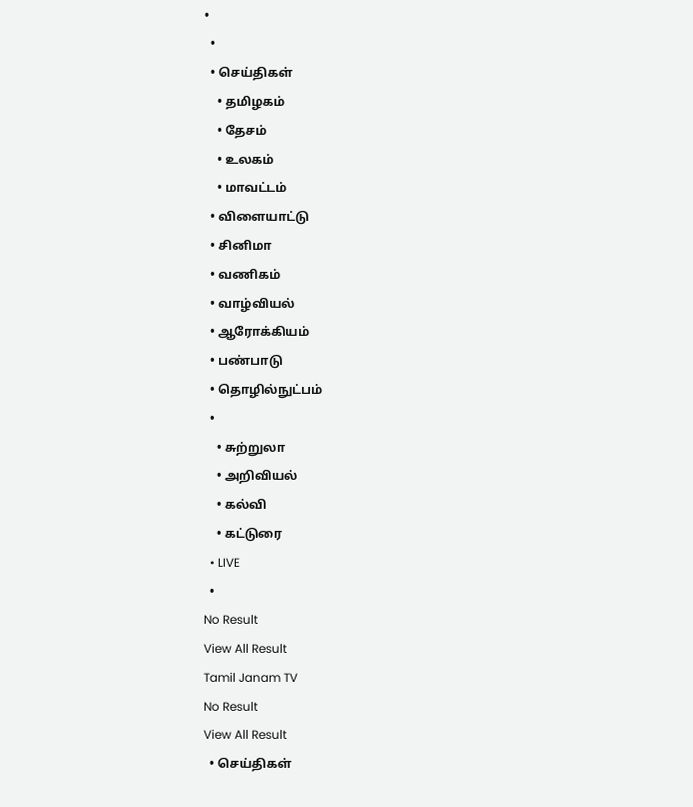•
  •
  • செய்திகள்
    • தமிழகம்
    • தேசம்
    • உலகம்
    • மாவட்டம்
  • விளையாட்டு
  • சினிமா
  • வணிகம்
  • வாழ்வியல்
  • ஆரோக்கியம்
  • பண்பாடு
  • தொழில்நுட்பம்
  •
    • சுற்றுலா
    • அறிவியல்
    • கல்வி
    • கட்டுரை
  • LIVE
  •
No Result
View All Result
Tamil Janam TV
No Result
View All Result
  • செய்திகள்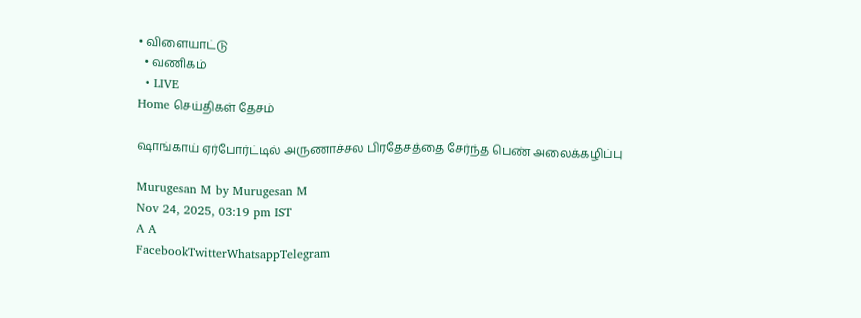• விளையாட்டு
  • வணிகம்
  • LIVE
Home செய்திகள் தேசம்

ஷாங்காய் ஏர்போர்ட்டில் அருணாச்சல பிரதேசத்தை சேர்ந்த பெண் அலைக்கழிப்பு

Murugesan M by Murugesan M
Nov 24, 2025, 03:19 pm IST
A A
FacebookTwitterWhatsappTelegram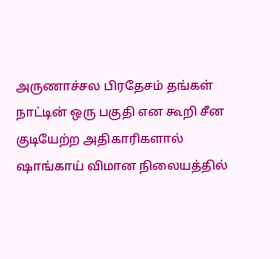அருணாச்சல பிரதேசம் தங்கள் நாட்டின் ஒரு பகுதி என கூறி சீன குடியேற்ற அதிகாரிகளால் ஷாங்காய் விமான நிலையத்தில்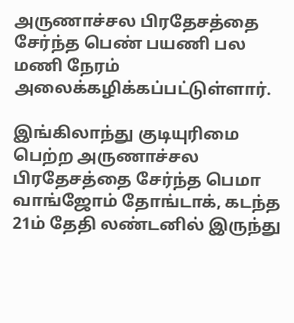அருணாச்சல பிரதேசத்தை சேர்ந்த பெண் பயணி பல மணி நேரம் அலைக்கழிக்கப்பட்டுள்ளார்.

இங்கிலாந்து குடியுரிமை பெற்ற அருணாச்சல பிரதேசத்தை சேர்ந்த பெமா வாங்ஜோம் தோங்டாக், கடந்த 21ம் தேதி லண்டனில் இருந்து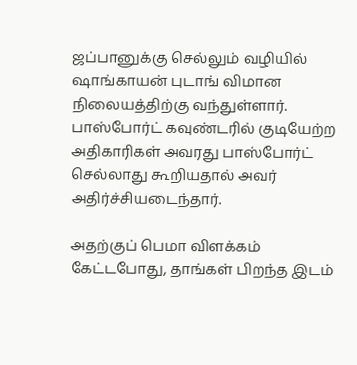ஜப்பானுக்கு செல்லும் வழியில் ஷாங்காயன் புடாங் விமான நிலையத்திற்கு வந்துள்ளார். பாஸ்போர்ட் கவுண்டரில் குடியேற்ற அதிகாரிகள் அவரது பாஸ்போர்ட் செல்லாது கூறியதால் அவர் அதிர்ச்சியடைந்தார்.

அதற்குப் பெமா விளக்கம் கேட்டபோது, தாங்கள் பிறந்த இடம்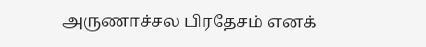அருணாச்சல பிரதேசம் எனக்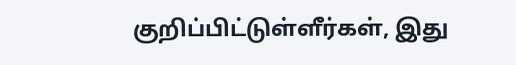குறிப்பிட்டுள்ளீர்கள், இது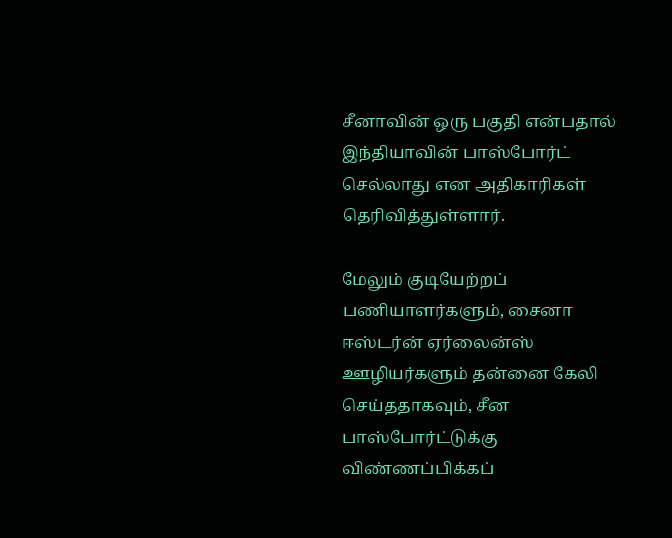சீனாவின் ஒரு பகுதி என்பதால் இந்தியாவின் பாஸ்போர்ட் செல்லாது என அதிகாரிகள் தெரிவித்துள்ளார்.

மேலும் குடியேற்றப் பணியாளர்களும், சைனா ஈஸ்டர்ன் ஏர்லைன்ஸ் ஊழியர்களும் தன்னை கேலி செய்ததாகவும், சீன பாஸ்போர்ட்டுக்கு விண்ணப்பிக்கப்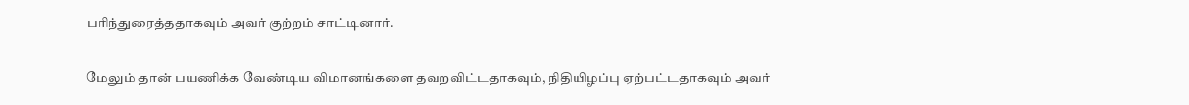பரிந்துரைத்ததாகவும் அவர் குற்றம் சாட்டினார்.

மேலும் தான் பயணிக்க வேண்டிய விமானங்களை தவறவிட்டதாகவும், நிதியிழப்பு ஏற்பட்டதாகவும் அவர்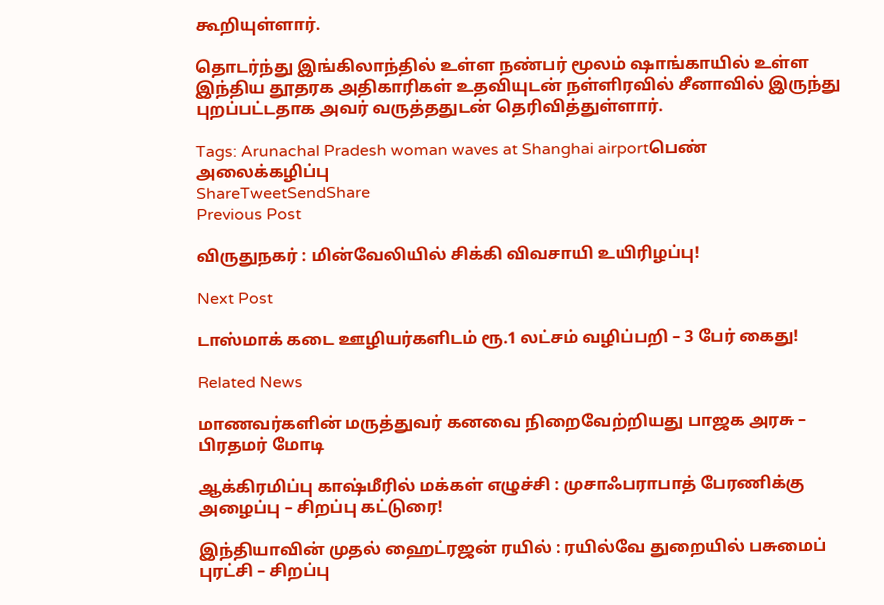கூறியுள்ளார்.

தொடர்ந்து இங்கிலாந்தில் உள்ள நண்பர் மூலம் ஷாங்காயில் உள்ள இந்திய தூதரக அதிகாரிகள் உதவியுடன் நள்ளிரவில் சீனாவில் இருந்து புறப்பட்டதாக அவர் வருத்ததுடன் தெரிவித்துள்ளார்.

Tags: Arunachal Pradesh woman waves at Shanghai airportபெண் அலைக்கழிப்பு
ShareTweetSendShare
Previous Post

விருதுநகர் : மின்வேலியில் சிக்கி விவசாயி உயிரிழப்பு!

Next Post

டாஸ்மாக் கடை ஊழியர்களிடம் ரூ.1 லட்சம் வழிப்பறி – 3 பேர் கைது!

Related News

மாணவர்களின் மருத்துவர் கனவை நிறைவேற்றியது பாஜக அரசு – பிரதமர் மோடி

ஆக்கிரமிப்பு காஷ்மீரில் மக்கள் எழுச்சி : முசாஃபராபாத் பேரணிக்கு அழைப்பு – சிறப்பு கட்டுரை!

இந்தியாவின் முதல் ஹைட்ரஜன் ரயில் : ரயில்வே துறையில் பசுமைப் புரட்சி – சிறப்பு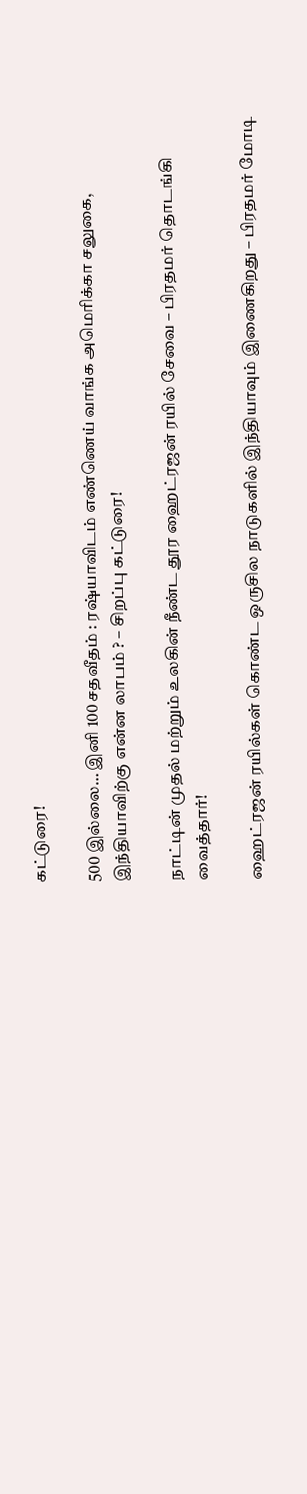கட்டுரை!

500 இல்லை… இனி 100 சதவீதம் : ரஷ்யாவிடம் எண்ணெய் வாங்க அமெரிக்கா சலுகை, இந்தியாவிற்கு என்ன லாபம் ? – சிறப்பு கட்டுரை!

நாட்டின் முதல் மற்றும் உலகின் நீண்ட தூர ஹைட்ரஜன் ரயில் சேவை – பிரதமர் தொடங்கி வைத்தார்!

ஹைட்ரஜன் ரயில்கள் கொண்ட ஒருசில நாடுகளில் இந்தியாவும் இணைகிறது – பிரதமர் மோடி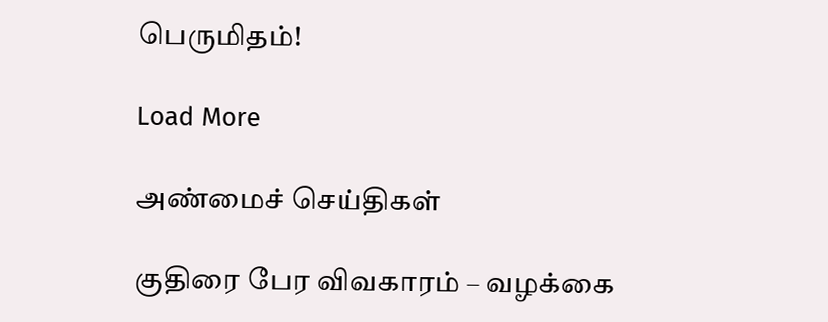பெருமிதம்!

Load More

அண்மைச் செய்திகள்

குதிரை பேர விவகாரம் – வழக்கை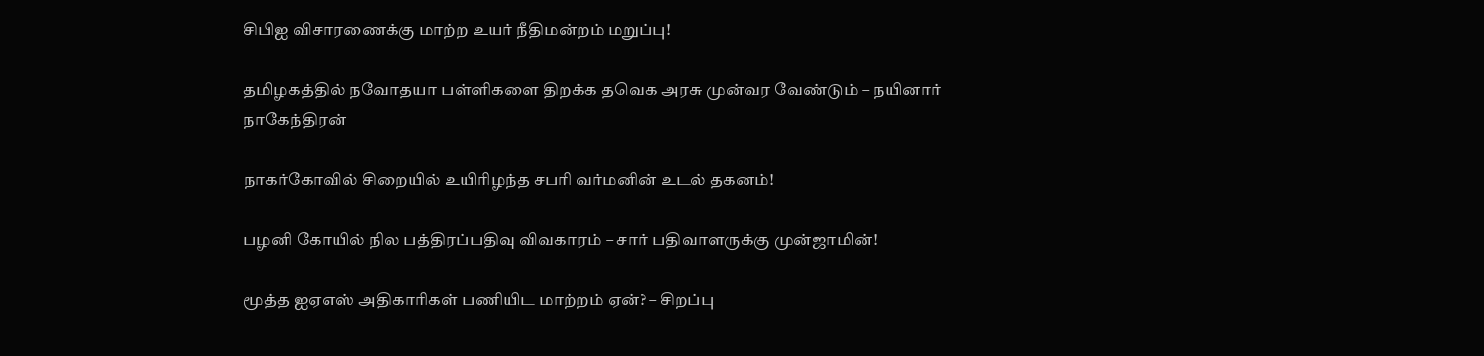சிபிஐ விசாரணைக்கு மாற்ற உயர் நீதிமன்றம் மறுப்பு!

தமிழகத்தில் நவோதயா பள்ளிகளை திறக்க தவெக அரசு முன்வர வேண்டும் – நயினார் நாகேந்திரன்

நாகர்கோவில் சிறையில் உயிரிழந்த சபரி வர்மனின் உடல் தகனம்!

பழனி கோயில் நில பத்திரப்பதிவு விவகாரம் – சார் பதிவாளருக்கு முன்ஜாமின்!

மூத்த ஐஏஎஸ் அதிகாரிகள் பணியிட மாற்றம் ஏன்? – சிறப்பு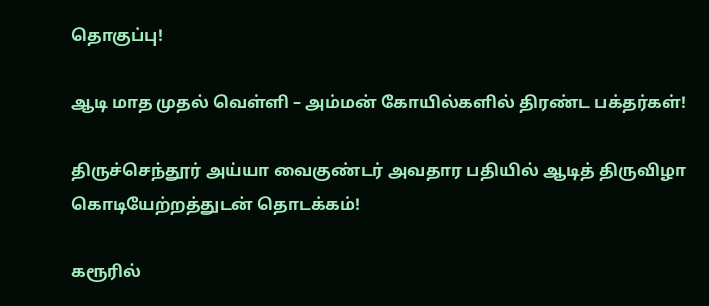தொகுப்பு!

ஆடி மாத முதல் வெள்ளி – அம்மன் கோயில்களில் திரண்ட பக்தர்கள்!

திருச்செந்தூர் அய்யா வைகுண்டர் அவதார பதியில் ஆடித் திருவிழா கொடியேற்றத்துடன் தொடக்கம்!

கரூரில்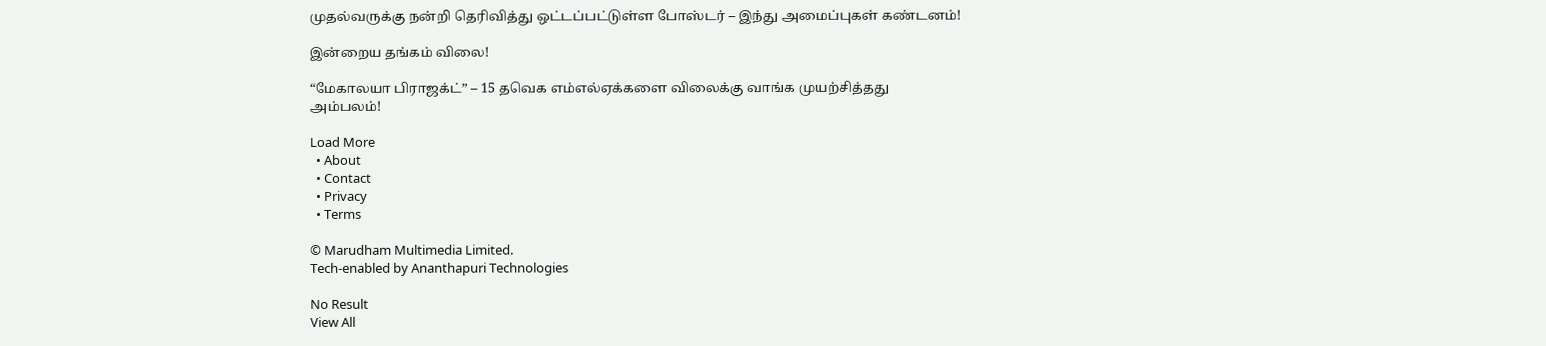முதல்வருக்கு நன்றி தெரிவித்து ஒட்டப்பட்டுள்ள போஸ்டர் – இந்து அமைப்புகள் கண்டனம்!

இன்றைய தங்கம் விலை!

“மேகாலயா பிராஜக்ட்” – 15 தவெக எம்எல்ஏக்களை விலைக்கு வாங்க முயற்சித்தது அம்பலம்!

Load More
  • About
  • Contact
  • Privacy
  • Terms

© Marudham Multimedia Limited.
Tech-enabled by Ananthapuri Technologies

No Result
View All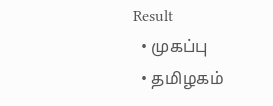Result
  • முகப்பு
  • தமிழகம்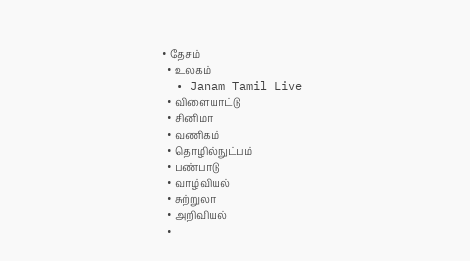• தேசம்
  • உலகம்
  • Janam Tamil Live
  • விளையாட்டு
  • சினிமா
  • வணிகம்
  • தொழில்நுட்பம்
  • பண்பாடு
  • வாழ்வியல்
  • சுற்றுலா
  • அறிவியல்
  •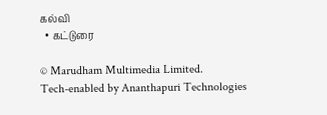கல்வி
  • கட்டுரை

© Marudham Multimedia Limited.
Tech-enabled by Ananthapuri Technologies